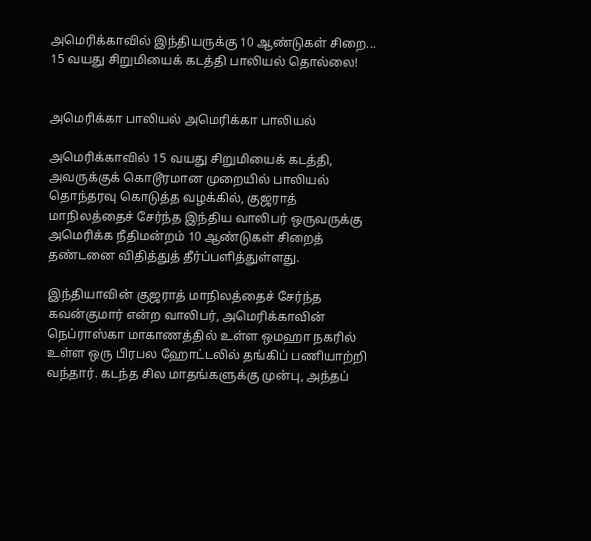அமெரிக்காவில் இந்தியருக்கு 10 ஆண்டுகள் சிறை... 15 வயது சிறுமியைக் கடத்தி பாலியல் தொல்லை!


அமெரிக்கா பாலியல் அமெரிக்கா பாலியல்

அமெரிக்காவில் 15 வயது சிறுமியைக் கடத்தி, அவருக்குக் கொடூரமான முறையில் பாலியல் தொந்தரவு கொடுத்த வழக்கில், குஜராத் மாநிலத்தைச் சேர்ந்த இந்திய வாலிபர் ஒருவருக்கு அமெரிக்க நீதிமன்றம் 10 ஆண்டுகள் சிறைத் தண்டனை விதித்துத் தீர்ப்பளித்துள்ளது.

இந்தியாவின் குஜராத் மாநிலத்தைச் சேர்ந்த கவன்குமார் என்ற வாலிபர், அமெரிக்காவின் நெப்ராஸ்கா மாகாணத்தில் உள்ள ஒமஹா நகரில் உள்ள ஒரு பிரபல ஹோட்டலில் தங்கிப் பணியாற்றி வந்தார். கடந்த சில மாதங்களுக்கு முன்பு, அந்தப்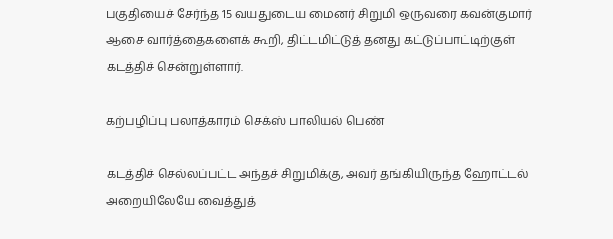பகுதியைச் சேர்ந்த 15 வயதுடைய மைனர் சிறுமி ஒருவரை கவன்குமார் ஆசை வார்த்தைகளைக் கூறி, திட்டமிட்டுத் தனது கட்டுப்பாட்டிற்குள் கடத்திச் சென்றுள்ளார்.

கற்பழிப்பு பலாத்காரம் செக்ஸ் பாலியல் பெண்

கடத்திச் செல்லப்பட்ட அந்தச் சிறுமிக்கு, அவர் தங்கியிருந்த ஹோட்டல் அறையிலேயே வைத்துத்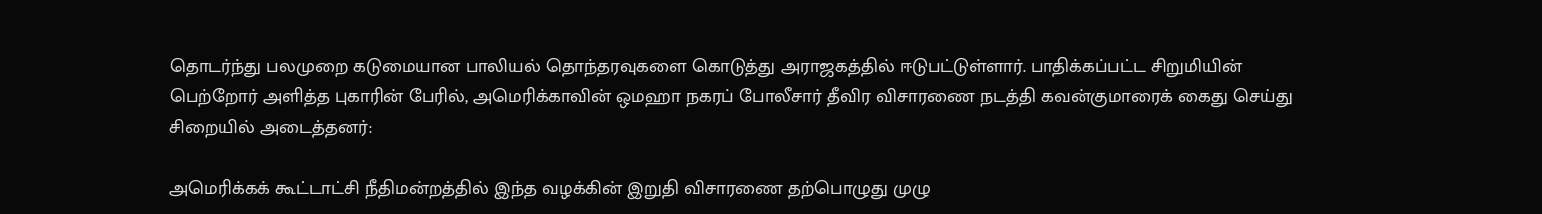தொடர்ந்து பலமுறை கடுமையான பாலியல் தொந்தரவுகளை கொடுத்து அராஜகத்தில் ஈடுபட்டுள்ளார். பாதிக்கப்பட்ட சிறுமியின் பெற்றோர் அளித்த புகாரின் பேரில், அமெரிக்காவின் ஒமஹா நகரப் போலீசார் தீவிர விசாரணை நடத்தி கவன்குமாரைக் கைது செய்து சிறையில் அடைத்தனர்:

அமெரிக்கக் கூட்டாட்சி நீதிமன்றத்தில் இந்த வழக்கின் இறுதி விசாரணை தற்பொழுது முழு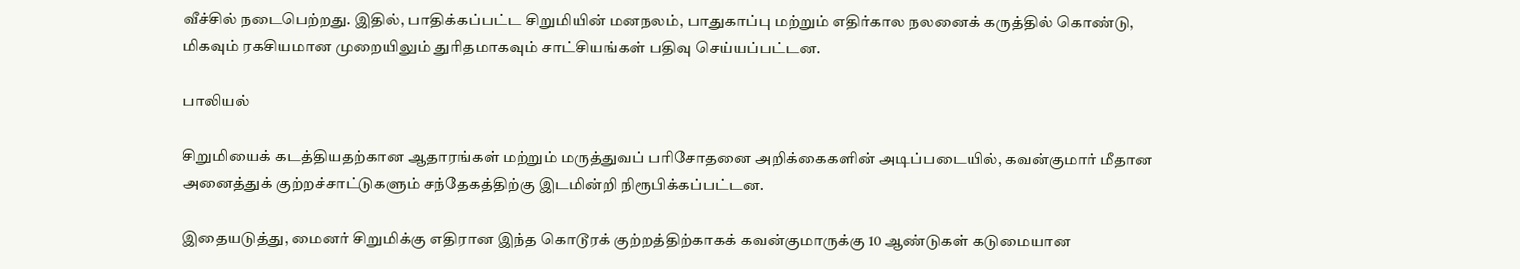வீச்சில் நடைபெற்றது. இதில், பாதிக்கப்பட்ட சிறுமியின் மனநலம், பாதுகாப்பு மற்றும் எதிர்கால நலனைக் கருத்தில் கொண்டு, மிகவும் ரகசியமான முறையிலும் துரிதமாகவும் சாட்சியங்கள் பதிவு செய்யப்பட்டன.

பாலியல்

சிறுமியைக் கடத்தியதற்கான ஆதாரங்கள் மற்றும் மருத்துவப் பரிசோதனை அறிக்கைகளின் அடிப்படையில், கவன்குமார் மீதான அனைத்துக் குற்றச்சாட்டுகளும் சந்தேகத்திற்கு இடமின்றி நிரூபிக்கப்பட்டன.

இதையடுத்து, மைனர் சிறுமிக்கு எதிரான இந்த கொடூரக் குற்றத்திற்காகக் கவன்குமாருக்கு 10 ஆண்டுகள் கடுமையான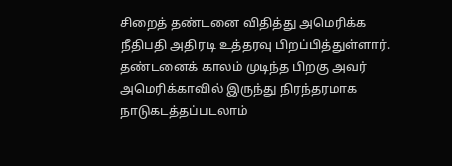சிறைத் தண்டனை விதித்து அமெரிக்க நீதிபதி அதிரடி உத்தரவு பிறப்பித்துள்ளார். தண்டனைக் காலம் முடிந்த பிறகு அவர் அமெரிக்காவில் இருந்து நிரந்தரமாக நாடுகடத்தப்படலாம்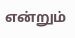என்றும்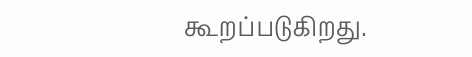கூறப்படுகிறது.